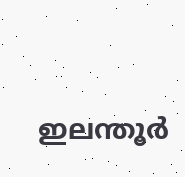ഇലന്തൂർ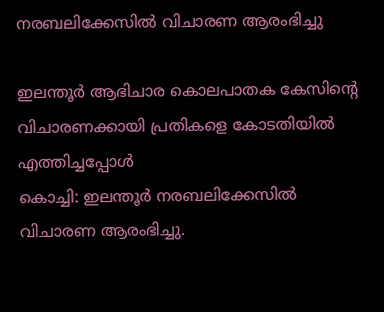നരബലിക്കേസിൽ വിചാരണ ആരംഭിച്ചു

ഇലന്തൂർ ആഭിചാര കൊലപാതക കേസിൻ്റെ വിചാരണക്കായി പ്രതികളെ കോടതിയിൽ എത്തിച്ചപ്പോൾ
കൊച്ചി: ഇലന്തൂർ നരബലിക്കേസിൽ വിചാരണ ആരംഭിച്ചു.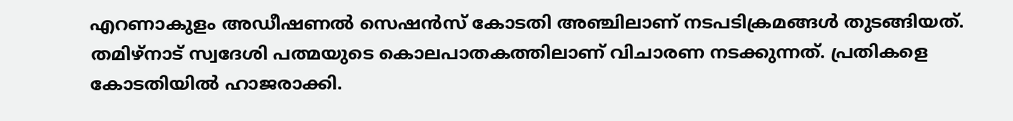എറണാകുളം അഡീഷണൽ സെഷൻസ് കോടതി അഞ്ചിലാണ് നടപടിക്രമങ്ങൾ തുടങ്ങിയത്. തമിഴ്നാട് സ്വദേശി പത്മയുടെ കൊലപാതകത്തിലാണ് വിചാരണ നടക്കുന്നത്. പ്രതികളെ കോടതിയിൽ ഹാജരാക്കി.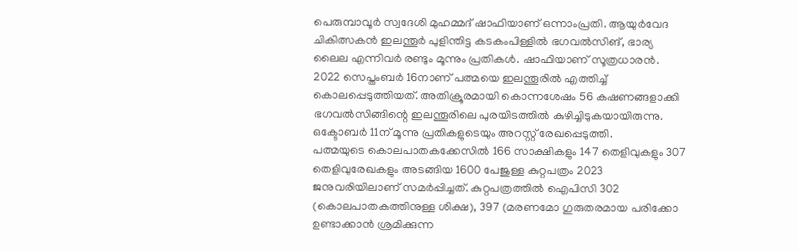പെരുമ്പാവൂർ സ്വദേശി മുഹമ്മദ് ഷാഫിയാണ് ഒന്നാംപ്രതി. ആയുർവേദ ചികിത്സകൻ ഇലന്തൂർ പുളിന്തിട്ട കടകംപിള്ളിൽ ഭഗവൽസിങ്, ഭാര്യ ലൈല എന്നിവർ രണ്ടും മൂന്നും പ്രതികൾ. ഷാഫിയാണ് സൂത്രധാരൻ.
2022 സെപ്തംബർ 16നാണ് പത്മയെ ഇലന്തൂരിൽ എത്തിച്ച് കൊലപ്പെടുത്തിയത്. അതിക്രൂരമായി കൊന്നശേഷം 56 കഷണങ്ങളാക്കി ഭഗവൽസിങ്ങിന്റെ ഇലന്തൂരിലെ പുരയിടത്തിൽ കുഴിച്ചിടുകയായിരുന്നു. ഒക്ടോബർ 11ന് മൂന്നു പ്രതികളുടെയും അറസ്റ്റ് രേഖപ്പെടുത്തി.
പത്മയുടെ കൊലപാതകക്കേസിൽ 166 സാക്ഷികളും 147 തെളിവുകളും 307 തെളിവുരേഖകളും അടങ്ങിയ 1600 പേജുള്ള കുറ്റപത്രം 2023 ജനുവരിയിലാണ് സമർപ്പിച്ചത്. കുറ്റപത്രത്തിൽ ഐപിസി 302 (കൊലപാതകത്തിനുള്ള ശിക്ഷ), 397 (മരണമോ ഗുരുതരമായ പരിക്കോ ഉണ്ടാക്കാൻ ശ്രമിക്കുന്ന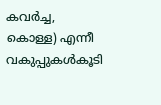കവർച്ച, കൊള്ള) എന്നീ വകുപ്പുകൾകൂടി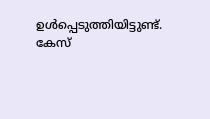ഉൾപ്പെടുത്തിയിട്ടുണ്ട്. കേസ്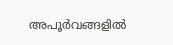അപൂർവങ്ങളിൽ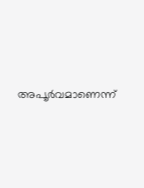അപൂർവമാണെന്ന്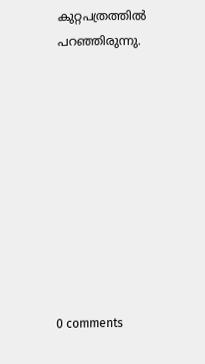കുറ്റപത്രത്തിൽ പറഞ്ഞിരുന്നു.










0 comments